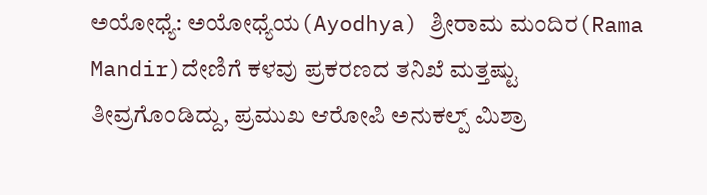ಅಯೋಧ್ಯೆ: ಅಯೋಧ್ಯೆಯ(Ayodhya) ಶ್ರೀರಾಮ ಮಂದಿರ(Rama Mandir)ದೇಣಿಗೆ ಕಳವು ಪ್ರಕರಣದ ತನಿಖೆ ಮತ್ತಷ್ಟು ತೀವ್ರಗೊಂಡಿದ್ದು, ಪ್ರಮುಖ ಆರೋಪಿ ಅನುಕಲ್ಪ್ ಮಿಶ್ರಾ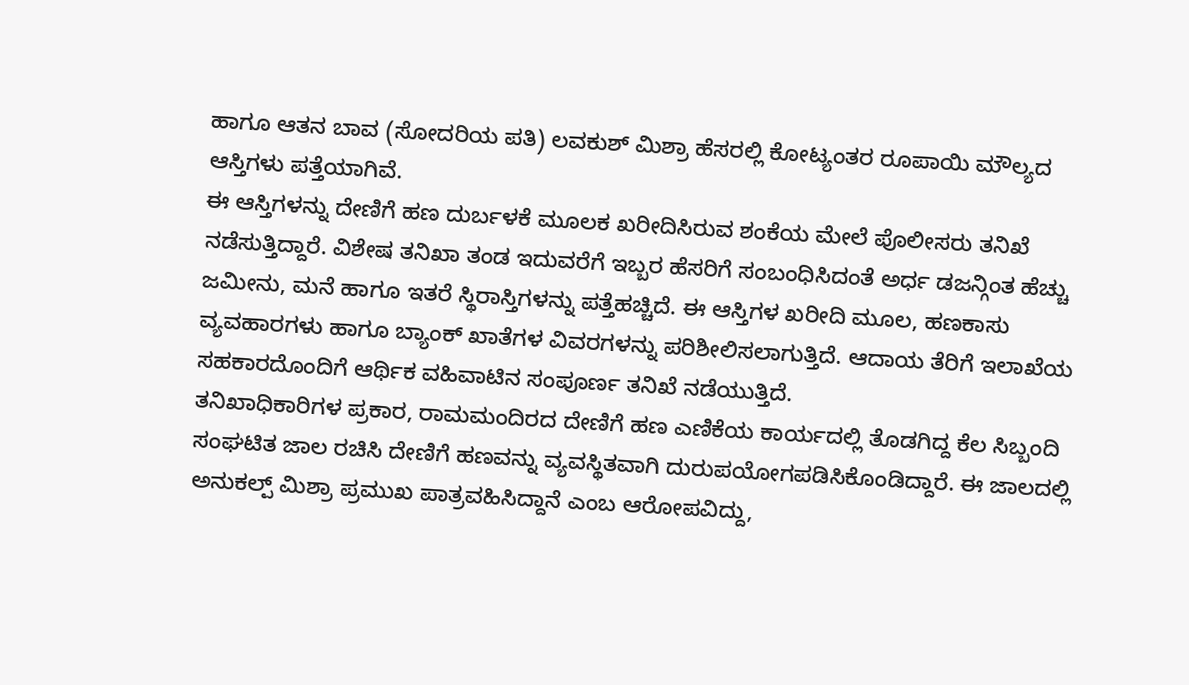ಹಾಗೂ ಆತನ ಬಾವ (ಸೋದರಿಯ ಪತಿ) ಲವಕುಶ್ ಮಿಶ್ರಾ ಹೆಸರಲ್ಲಿ ಕೋಟ್ಯಂತರ ರೂಪಾಯಿ ಮೌಲ್ಯದ ಆಸ್ತಿಗಳು ಪತ್ತೆಯಾಗಿವೆ.
ಈ ಆಸ್ತಿಗಳನ್ನು ದೇಣಿಗೆ ಹಣ ದುರ್ಬಳಕೆ ಮೂಲಕ ಖರೀದಿಸಿರುವ ಶಂಕೆಯ ಮೇಲೆ ಪೊಲೀಸರು ತನಿಖೆ ನಡೆಸುತ್ತಿದ್ದಾರೆ. ವಿಶೇಷ ತನಿಖಾ ತಂಡ ಇದುವರೆಗೆ ಇಬ್ಬರ ಹೆಸರಿಗೆ ಸಂಬಂಧಿಸಿದಂತೆ ಅರ್ಧ ಡಜನ್ಗಿಂತ ಹೆಚ್ಚು ಜಮೀನು, ಮನೆ ಹಾಗೂ ಇತರೆ ಸ್ಥಿರಾಸ್ತಿಗಳನ್ನು ಪತ್ತೆಹಚ್ಚಿದೆ. ಈ ಆಸ್ತಿಗಳ ಖರೀದಿ ಮೂಲ, ಹಣಕಾಸು ವ್ಯವಹಾರಗಳು ಹಾಗೂ ಬ್ಯಾಂಕ್ ಖಾತೆಗಳ ವಿವರಗಳನ್ನು ಪರಿಶೀಲಿಸಲಾಗುತ್ತಿದೆ. ಆದಾಯ ತೆರಿಗೆ ಇಲಾಖೆಯ ಸಹಕಾರದೊಂದಿಗೆ ಆರ್ಥಿಕ ವಹಿವಾಟಿನ ಸಂಪೂರ್ಣ ತನಿಖೆ ನಡೆಯುತ್ತಿದೆ.
ತನಿಖಾಧಿಕಾರಿಗಳ ಪ್ರಕಾರ, ರಾಮಮಂದಿರದ ದೇಣಿಗೆ ಹಣ ಎಣಿಕೆಯ ಕಾರ್ಯದಲ್ಲಿ ತೊಡಗಿದ್ದ ಕೆಲ ಸಿಬ್ಬಂದಿ ಸಂಘಟಿತ ಜಾಲ ರಚಿಸಿ ದೇಣಿಗೆ ಹಣವನ್ನು ವ್ಯವಸ್ಥಿತವಾಗಿ ದುರುಪಯೋಗಪಡಿಸಿಕೊಂಡಿದ್ದಾರೆ. ಈ ಜಾಲದಲ್ಲಿ ಅನುಕಲ್ಪ್ ಮಿಶ್ರಾ ಪ್ರಮುಖ ಪಾತ್ರವಹಿಸಿದ್ದಾನೆ ಎಂಬ ಆರೋಪವಿದ್ದು,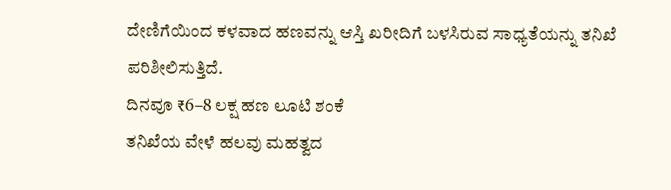ದೇಣಿಗೆಯಿಂದ ಕಳವಾದ ಹಣವನ್ನು ಆಸ್ತಿ ಖರೀದಿಗೆ ಬಳಸಿರುವ ಸಾಧ್ಯತೆಯನ್ನು ತನಿಖೆ ಪರಿಶೀಲಿಸುತ್ತಿದೆ.
ದಿನವೂ ₹6–8 ಲಕ್ಷ ಹಣ ಲೂಟಿ ಶಂಕೆ
ತನಿಖೆಯ ವೇಳೆ ಹಲವು ಮಹತ್ವದ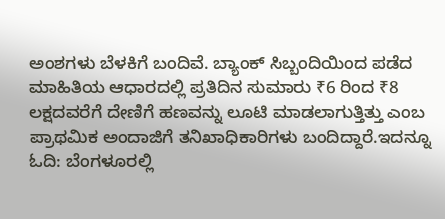ಅಂಶಗಳು ಬೆಳಕಿಗೆ ಬಂದಿವೆ. ಬ್ಯಾಂಕ್ ಸಿಬ್ಬಂದಿಯಿಂದ ಪಡೆದ ಮಾಹಿತಿಯ ಆಧಾರದಲ್ಲಿ ಪ್ರತಿದಿನ ಸುಮಾರು ₹6 ರಿಂದ ₹8 ಲಕ್ಷದವರೆಗೆ ದೇಣಿಗೆ ಹಣವನ್ನು ಲೂಟಿ ಮಾಡಲಾಗುತ್ತಿತ್ತು ಎಂಬ ಪ್ರಾಥಮಿಕ ಅಂದಾಜಿಗೆ ತನಿಖಾಧಿಕಾರಿಗಳು ಬಂದಿದ್ದಾರೆ.ಇದನ್ನೂ ಓದಿ: ಬೆಂಗಳೂರಲ್ಲಿ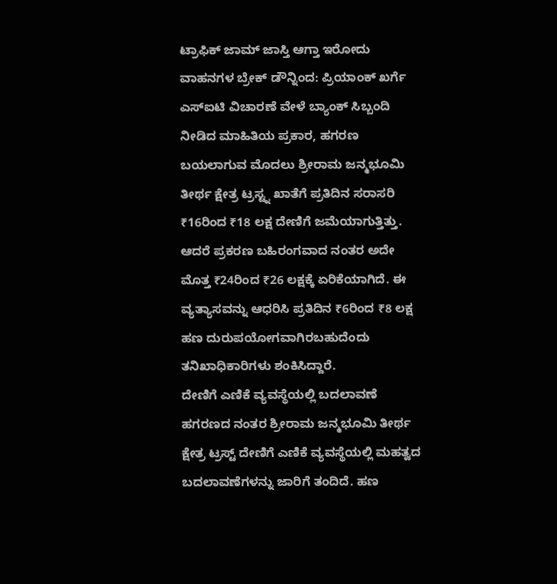ಟ್ರಾಫಿಕ್ ಜಾಮ್ ಜಾಸ್ತಿ ಆಗ್ತಾ ಇರೋದು ವಾಹನಗಳ ಬ್ರೇಕ್ ಡೌನ್ನಿಂದ: ಪ್ರಿಯಾಂಕ್ ಖರ್ಗೆ
ಎಸ್ಐಟಿ ವಿಚಾರಣೆ ವೇಳೆ ಬ್ಯಾಂಕ್ ಸಿಬ್ಬಂದಿ ನೀಡಿದ ಮಾಹಿತಿಯ ಪ್ರಕಾರ, ಹಗರಣ ಬಯಲಾಗುವ ಮೊದಲು ಶ್ರೀರಾಮ ಜನ್ಮಭೂಮಿ ತೀರ್ಥ ಕ್ಷೇತ್ರ ಟ್ರಸ್ಟ್ನ ಖಾತೆಗೆ ಪ್ರತಿದಿನ ಸರಾಸರಿ ₹16ರಿಂದ ₹18 ಲಕ್ಷ ದೇಣಿಗೆ ಜಮೆಯಾಗುತ್ತಿತ್ತು. ಆದರೆ ಪ್ರಕರಣ ಬಹಿರಂಗವಾದ ನಂತರ ಅದೇ ಮೊತ್ತ ₹24ರಿಂದ ₹26 ಲಕ್ಷಕ್ಕೆ ಏರಿಕೆಯಾಗಿದೆ. ಈ ವ್ಯತ್ಯಾಸವನ್ನು ಆಧರಿಸಿ ಪ್ರತಿದಿನ ₹6ರಿಂದ ₹8 ಲಕ್ಷ ಹಣ ದುರುಪಯೋಗವಾಗಿರಬಹುದೆಂದು ತನಿಖಾಧಿಕಾರಿಗಳು ಶಂಕಿಸಿದ್ದಾರೆ.
ದೇಣಿಗೆ ಎಣಿಕೆ ವ್ಯವಸ್ಥೆಯಲ್ಲಿ ಬದಲಾವಣೆ
ಹಗರಣದ ನಂತರ ಶ್ರೀರಾಮ ಜನ್ಮಭೂಮಿ ತೀರ್ಥ ಕ್ಷೇತ್ರ ಟ್ರಸ್ಟ್ ದೇಣಿಗೆ ಎಣಿಕೆ ವ್ಯವಸ್ಥೆಯಲ್ಲಿ ಮಹತ್ವದ ಬದಲಾವಣೆಗಳನ್ನು ಜಾರಿಗೆ ತಂದಿದೆ. ಹಣ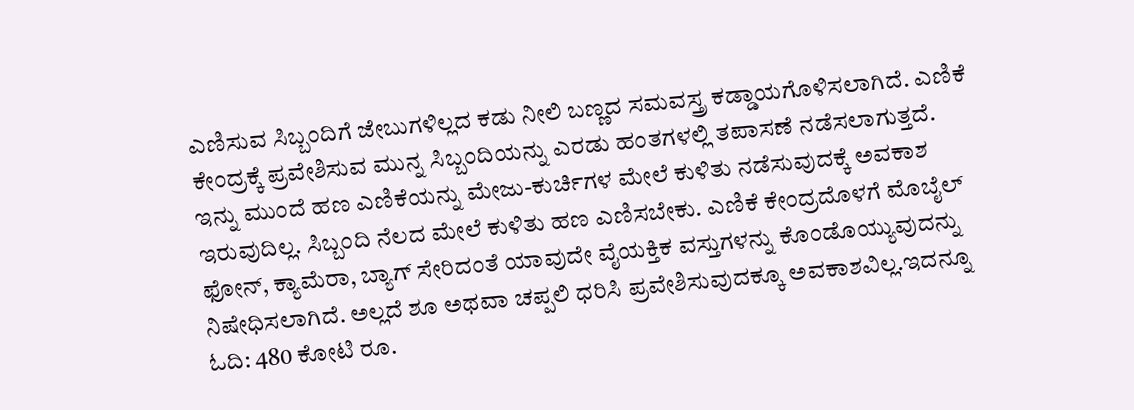ಎಣಿಸುವ ಸಿಬ್ಬಂದಿಗೆ ಜೇಬುಗಳಿಲ್ಲದ ಕಡು ನೀಲಿ ಬಣ್ಣದ ಸಮವಸ್ತ್ರ ಕಡ್ಡಾಯಗೊಳಿಸಲಾಗಿದೆ. ಎಣಿಕೆ ಕೇಂದ್ರಕ್ಕೆ ಪ್ರವೇಶಿಸುವ ಮುನ್ನ ಸಿಬ್ಬಂದಿಯನ್ನು ಎರಡು ಹಂತಗಳಲ್ಲಿ ತಪಾಸಣೆ ನಡೆಸಲಾಗುತ್ತದೆ.
ಇನ್ನು ಮುಂದೆ ಹಣ ಎಣಿಕೆಯನ್ನು ಮೇಜು-ಕುರ್ಚಿಗಳ ಮೇಲೆ ಕುಳಿತು ನಡೆಸುವುದಕ್ಕೆ ಅವಕಾಶ ಇರುವುದಿಲ್ಲ. ಸಿಬ್ಬಂದಿ ನೆಲದ ಮೇಲೆ ಕುಳಿತು ಹಣ ಎಣಿಸಬೇಕು. ಎಣಿಕೆ ಕೇಂದ್ರದೊಳಗೆ ಮೊಬೈಲ್ ಫೋನ್, ಕ್ಯಾಮೆರಾ, ಬ್ಯಾಗ್ ಸೇರಿದಂತೆ ಯಾವುದೇ ವೈಯಕ್ತಿಕ ವಸ್ತುಗಳನ್ನು ಕೊಂಡೊಯ್ಯುವುದನ್ನು ನಿಷೇಧಿಸಲಾಗಿದೆ. ಅಲ್ಲದೆ ಶೂ ಅಥವಾ ಚಪ್ಪಲಿ ಧರಿಸಿ ಪ್ರವೇಶಿಸುವುದಕ್ಕೂ ಅವಕಾಶವಿಲ್ಲ.ಇದನ್ನೂ ಓದಿ: 480 ಕೋಟಿ ರೂ.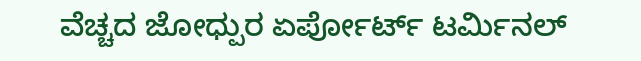ವೆಚ್ಚದ ಜೋಧ್ಪುರ ಏರ್ಪೋರ್ಟ್ ಟರ್ಮಿನಲ್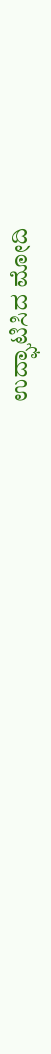ಉದ್ಘಾಟಿಸಿದ ಮೋದಿ